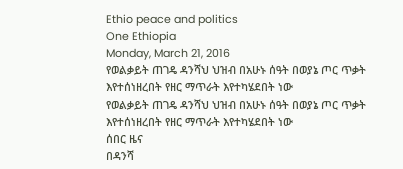Ethio peace and politics
One Ethiopia
Monday, March 21, 2016
የወልቃይት ጠገዴ ዳንሻህ ህዝብ በአሁኑ ሰዓት በወያኔ ጦር ጥቃት እየተሰነዘረበት የዘር ማጥራት እየተካሄደበት ነው
የወልቃይት ጠገዴ ዳንሻህ ህዝብ በአሁኑ ሰዓት በወያኔ ጦር ጥቃት እየተሰነዘረበት የዘር ማጥራት እየተካሄደበት ነው
ሰበር ዜና
በዳንሻ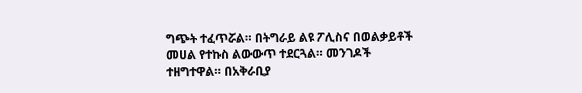ግጭት ተፈጥሯል። በትግራይ ልዩ ፖሊስና በወልቃይቶች መሀል የተኩስ ልውውጥ ተደርጓል። መንገዶች ተዘግተዋል። በአቅራቢያ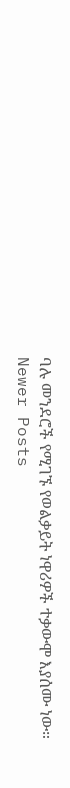ባሉ መንደሮች የሚገኙ የወልቃይት ነዋሪዎች ተቃውሞ እያሰሙ ነው።
Newer Posts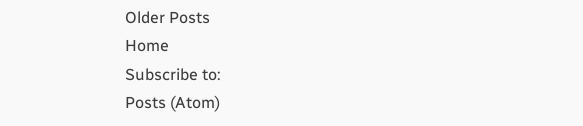Older Posts
Home
Subscribe to:
Posts (Atom)